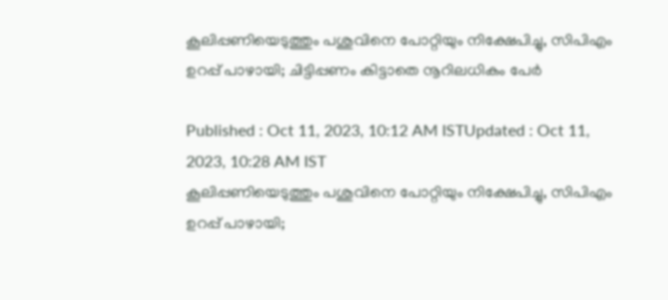കൂലിപ്പണിയെടുത്തും പശുവിനെ പോറ്റിയും നിക്ഷേപിച്ചു, സിപിഎം ഉറപ്പ് പാഴായി; ചിട്ടിപ്പണം കിട്ടാതെ നൂറിലധികം പേർ

Published : Oct 11, 2023, 10:12 AM ISTUpdated : Oct 11, 2023, 10:28 AM IST
കൂലിപ്പണിയെടുത്തും പശുവിനെ പോറ്റിയും നിക്ഷേപിച്ചു, സിപിഎം ഉറപ്പ് പാഴായി;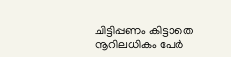ചിട്ടിപ്പണം കിട്ടാതെ നൂറിലധികം പേർ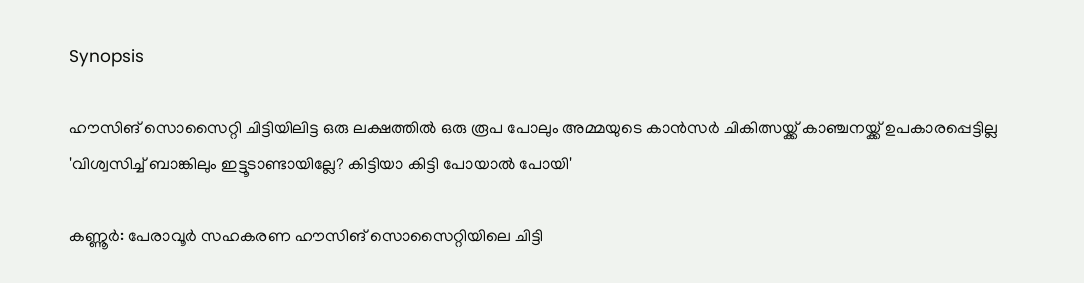Synopsis

ഹൗസിങ് സൊസൈറ്റി ചിട്ടിയിലിട്ട ഒരു ലക്ഷത്തിൽ ഒരു രൂപ പോലും അമ്മയുടെ കാൻസർ ചികിത്സയ്ക്ക് കാഞ്ചനയ്ക്ക് ഉപകാരപ്പെട്ടില്ല 'വിശ്വസിച്ച് ബാങ്കിലും ഇട്ടൂടാണ്ടായില്ലേ? കിട്ടിയാ കിട്ടി പോയാല്‍ പോയി'

കണ്ണൂർ: പേരാവൂർ സഹകരണ ഹൗസിങ് സൊസൈറ്റിയിലെ ചിട്ടി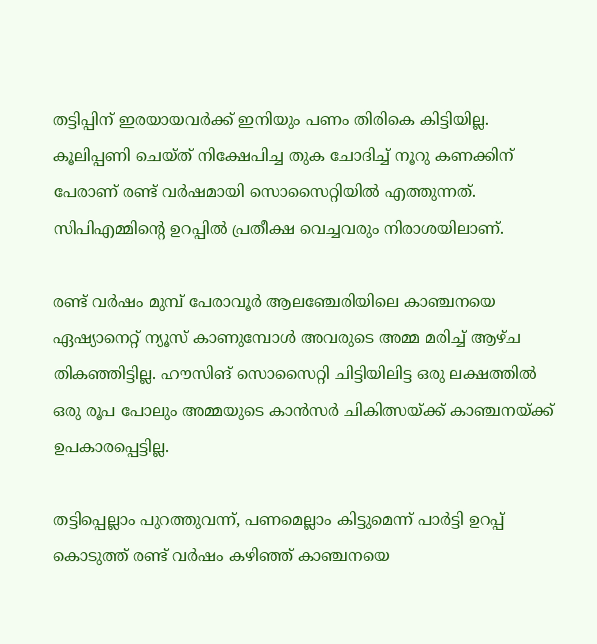തട്ടിപ്പിന് ഇരയായവർക്ക് ഇനിയും പണം തിരികെ കിട്ടിയില്ല. കൂലിപ്പണി ചെയ്ത് നിക്ഷേപിച്ച തുക ചോദിച്ച് നൂറു കണക്കിന് പേരാണ് രണ്ട് വർഷമായി സൊസൈറ്റിയില്‍ എത്തുന്നത്. സിപിഎമ്മിന്‍റെ ഉറപ്പിൽ പ്രതീക്ഷ വെച്ചവരും നിരാശയിലാണ്.

രണ്ട് വർഷം മുമ്പ് പേരാവൂർ ആലഞ്ചേരിയിലെ കാഞ്ചനയെ ഏഷ്യാനെറ്റ് ന്യൂസ് കാണുമ്പോൾ അവരുടെ അമ്മ മരിച്ച് ആഴ്ച തികഞ്ഞിട്ടില്ല. ഹൗസിങ് സൊസൈറ്റി ചിട്ടിയിലിട്ട ഒരു ലക്ഷത്തിൽ ഒരു രൂപ പോലും അമ്മയുടെ കാൻസർ ചികിത്സയ്ക്ക് കാഞ്ചനയ്ക്ക് ഉപകാരപ്പെട്ടില്ല.

തട്ടിപ്പെല്ലാം പുറത്തുവന്ന്, പണമെല്ലാം കിട്ടുമെന്ന് പാർട്ടി ഉറപ്പ് കൊടുത്ത് രണ്ട് വർഷം കഴിഞ്ഞ് കാഞ്ചനയെ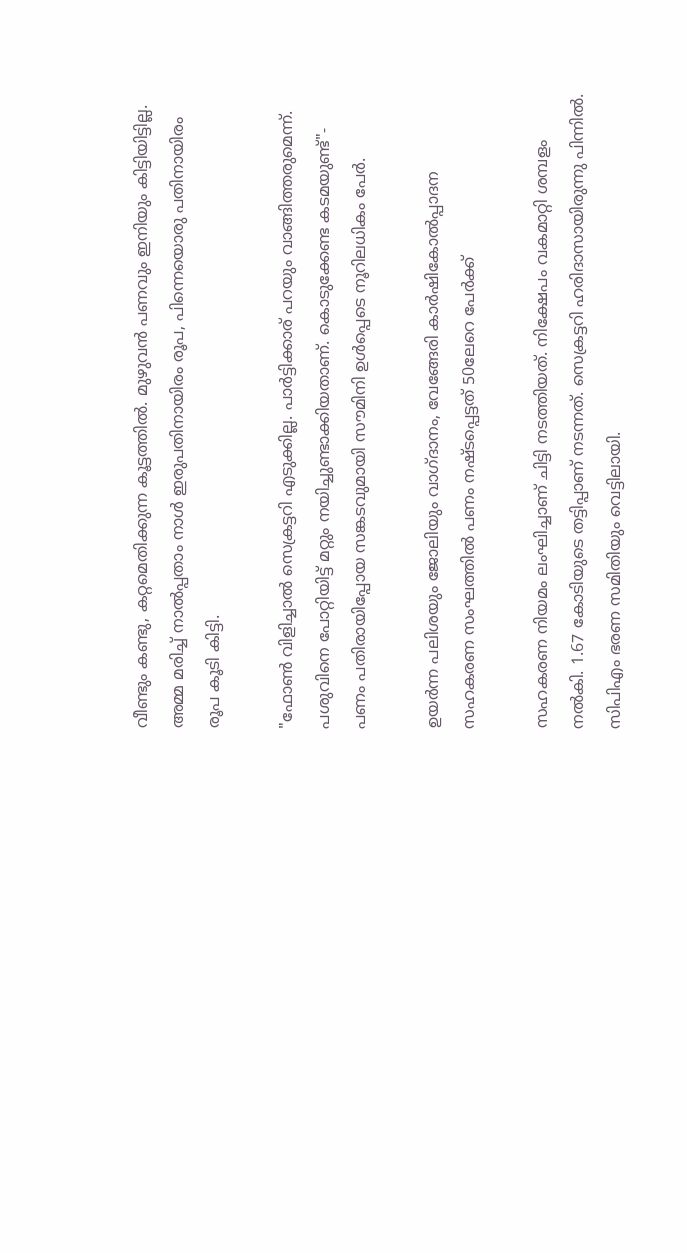വീണ്ടും കണ്ടു, കറ്റമെതിക്കുന്ന കൂട്ടത്തില്‍. മുഴുവൻ പണവും ഇനിയും കിട്ടിയിട്ടില്ല. അമ്മ മരിച്ച് നാൽപ്പതാം നാൾ ഇരുപതിനായിരം രൂപ, പിന്നെയൊരു പതിനായിരം രൂപ കൂടി കിട്ടി.

"ഫോണ്‍ വിളിച്ചാല്‍ സെക്രട്ടറി എടുക്കില്ല. പാര്‍ട്ടിക്കാര് പറയും വാങ്ങിത്തരുമെന്ന്. പശുവിനെ പോറ്റിയിട്ട് മറ്റും നയിച്ചുണ്ടാക്കിയതാണ്. കൊടുക്കേണ്ട കടമയുണ്ട്"- പണം പതിരായിപ്പോയ സങ്കടവുമായി സൗമിനി ഉള്‍പ്പെടെ നൂറിലധികം പേർ.

ഉയര്‍ന്ന പലിശയും ജോലിയും വാഗ്ദാനം, വേങ്ങേരി കാർഷികോൽപ്പാദന സഹകരണ സംഘത്തിൽ പണം നഷ്ടപ്പെട്ടത് 50ലേറെ പേര്‍ക്ക്

സഹകരണ നിയമം ലംഘിച്ചാണ് ചിട്ടി നടത്തിയത്. നിക്ഷേപം വകമാറ്റി ശമ്പളം നല്‍കി. 1.67 കോടിയുടെ തട്ടിപ്പാണ് നടന്നത്. സെക്രട്ടറി ഹരിദാസായിരുന്നു പിന്നിൽ. സിപിഎം ഭരണ സമിതിയും വെട്ടിലായി.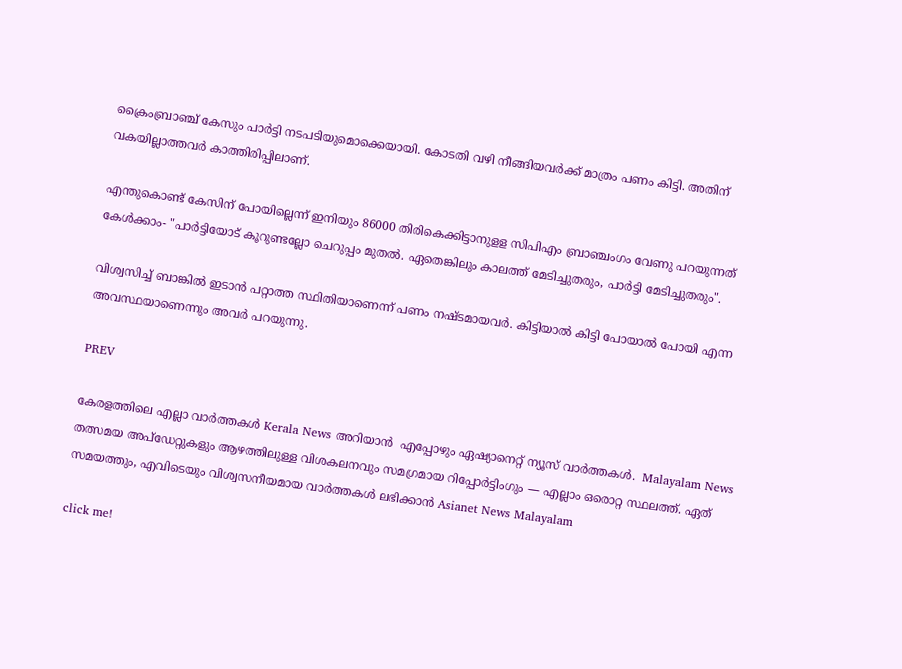ക്രൈംബ്രാഞ്ച് കേസും പാർട്ടി നടപടിയുമൊക്കെയായി. കോടതി വഴി നീങ്ങിയവർക്ക് മാത്രം പണം കിട്ടി. അതിന് വകയില്ലാത്തവർ കാത്തിരിപ്പിലാണ്.

എന്തുകൊണ്ട് കേസിന് പോയില്ലെന്ന് ഇനിയും 86000 തിരികെക്കിട്ടാനുളള സിപിഎം ബ്രാഞ്ചംഗം വേണു പറയുന്നത് കേൾക്കാം- "പാര്‍ട്ടിയോട് കൂറുണ്ടല്ലോ ചെറുപ്പം മുതല്‍. ഏതെങ്കിലും കാലത്ത് മേടിച്ചുതരും, പാര്‍ട്ടി മേടിച്ചുതരും".

വിശ്വസിച്ച് ബാങ്കില്‍ ഇടാന്‍ പറ്റാത്ത സ്ഥിതിയാണെന്ന് പണം നഷ്ടമായവര്‍. കിട്ടിയാല്‍ കിട്ടി പോയാല്‍ പോയി എന്ന അവസ്ഥയാണെന്നും അവര്‍ പറയുന്നു.

PREV

കേരളത്തിലെ എല്ലാ വാർത്തകൾ Kerala News അറിയാൻ  എപ്പോഴും ഏഷ്യാനെറ്റ് ന്യൂസ് വാർത്തകൾ.  Malayalam News   തത്സമയ അപ്‌ഡേറ്റുകളും ആഴത്തിലുള്ള വിശകലനവും സമഗ്രമായ റിപ്പോർട്ടിംഗും — എല്ലാം ഒരൊറ്റ സ്ഥലത്ത്. ഏത് സമയത്തും, എവിടെയും വിശ്വസനീയമായ വാർത്തകൾ ലഭിക്കാൻ Asianet News Malayalam

click me!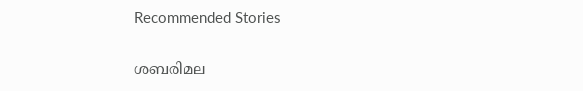Recommended Stories

ശബരിമല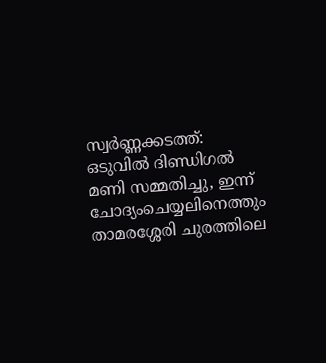സ്വർണ്ണക്കടത്ത്: ഒടുവിൽ ദിണ്ഡിഗൽ മണി സമ്മതിച്ചു, ഇന്ന് ചോദ്യംചെയ്യലിനെത്തും
താമരശ്ശേരി ചുരത്തിലെ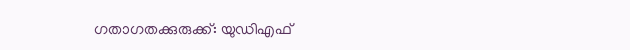ഗതാഗതക്കുരുക്ക്: യുഡിഎഫ്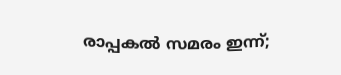രാപ്പകൽ സമരം ഇന്ന്;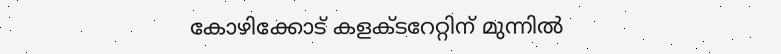കോഴിക്കോട് കളക്ടറേറ്റിന് മുന്നിൽ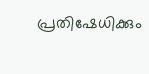പ്രതിഷേധിക്കും